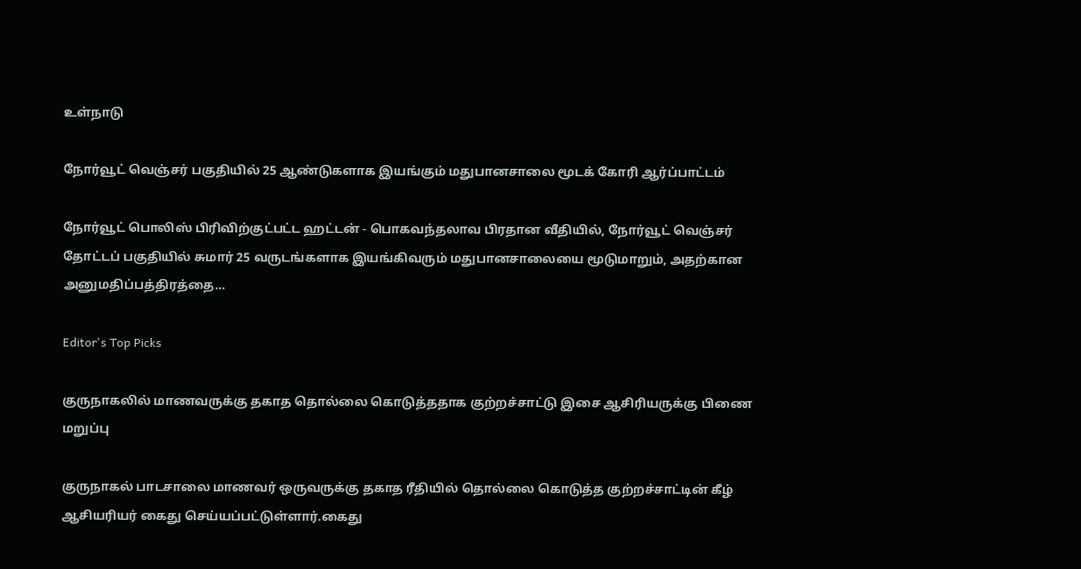உள்நாடு

நோர்வூட் வெஞ்சர் பகுதியில் 25 ஆண்டுகளாக இயங்கும் மதுபானசாலை மூடக் கோரி ஆர்ப்பாட்டம்

நோர்வூட் பொலிஸ் பிரிவிற்குட்பட்ட ஹட்டன் - பொகவந்தலாவ பிரதான வீதியில், நோர்வூட் வெஞ்சர் தோட்டப் பகுதியில் சுமார் 25 வருடங்களாக இயங்கிவரும் மதுபானசாலையை மூடுமாறும், அதற்கான அனுமதிப்பத்திரத்தை…

Editor's Top Picks

குருநாகலில் மாணவருக்கு தகாத தொல்லை கொடுத்ததாக குற்றச்சாட்டு இசை ஆசிரியருக்கு பிணை மறுப்பு

குருநாகல் பாடசாலை மாணவர் ஒருவருக்கு தகாத ரீதியில் தொல்லை கொடுத்த குற்றச்சாட்டின் கீழ் ஆசியரியர் கைது செய்யப்பட்டுள்ளார்.கைது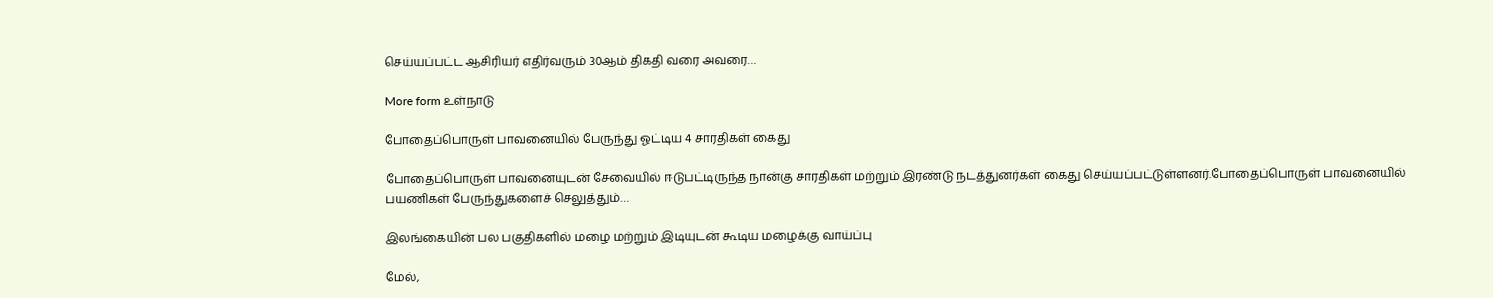செய்யப்பட்ட ஆசிரியர் எதிர்வரும் 30ஆம் திகதி வரை அவரை…

More form உள்நாடு

போதைப்பொருள் பாவனையில் பேருந்து ஓட்டிய 4 சாரதிகள் கைது

போதைப்பொருள் பாவனையுடன் சேவையில் ஈடுபட்டிருந்த நான்கு சாரதிகள் மற்றும் இரண்டு நடத்துனர்கள் கைது செய்யப்பட்டுள்ளனர்.போதைப்பொருள் பாவனையில் பயணிகள் பேருந்துகளைச் செலுத்தும்…

இலங்கையின் பல பகுதிகளில் மழை மற்றும் இடியுடன் கூடிய மழைக்கு வாய்ப்பு

மேல்,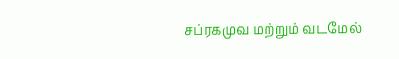சப்ரகமுவ மற்றும் வடமேல்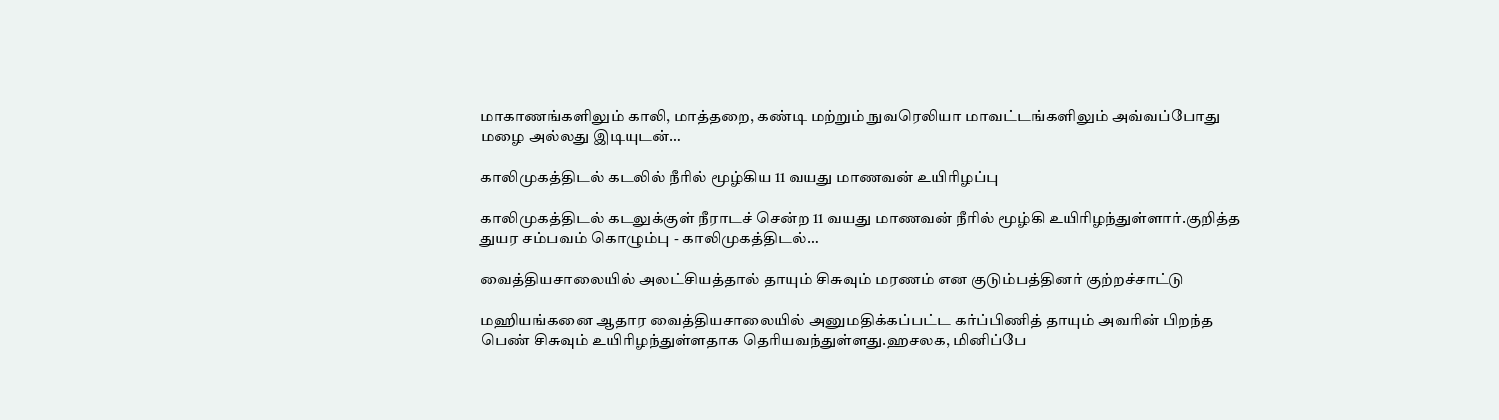மாகாணங்களிலும் காலி, மாத்தறை, கண்டி மற்றும் நுவரெலியா மாவட்டங்களிலும் அவ்வப்போது மழை அல்லது இடியுடன்…

காலிமுகத்திடல் கடலில் நீரில் மூழ்கிய 11 வயது மாணவன் உயிரிழப்பு

காலிமுகத்திடல் கடலுக்குள் நீராடச் சென்ற 11 வயது மாணவன் நீரில் மூழ்கி உயிரிழந்துள்ளார்.குறித்த துயர சம்பவம் கொழும்பு - காலிமுகத்திடல்…

வைத்தியசாலையில் அலட்சியத்தால் தாயும் சிசுவும் மரணம் என குடும்பத்தினர் குற்றச்சாட்டு

மஹியங்கனை ஆதார வைத்தியசாலையில் அனுமதிக்கப்பட்ட கர்ப்பிணித் தாயும் அவரின் பிறந்த பெண் சிசுவும் உயிரிழந்துள்ளதாக தெரியவந்துள்ளது.ஹசலக, மினிப்பே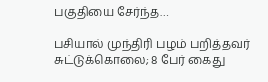பகுதியை சேர்ந்த…

பசியால் முந்திரி பழம் பறித்தவர் சுட்டுக்கொலை; 8 பேர் கைது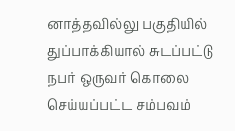னாத்தவில்லு பகுதியில் துப்பாக்கியால் சுடப்பட்டு நபர் ஒருவர் கொலை செய்யப்பட்ட சம்பவம்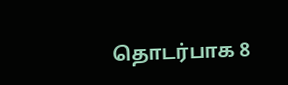தொடர்பாக 8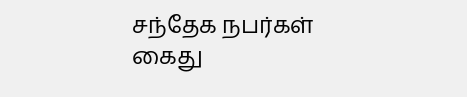சந்தேக நபர்கள் கைது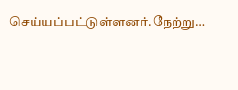செய்யப்பட்டுள்ளனர்.நேற்று…